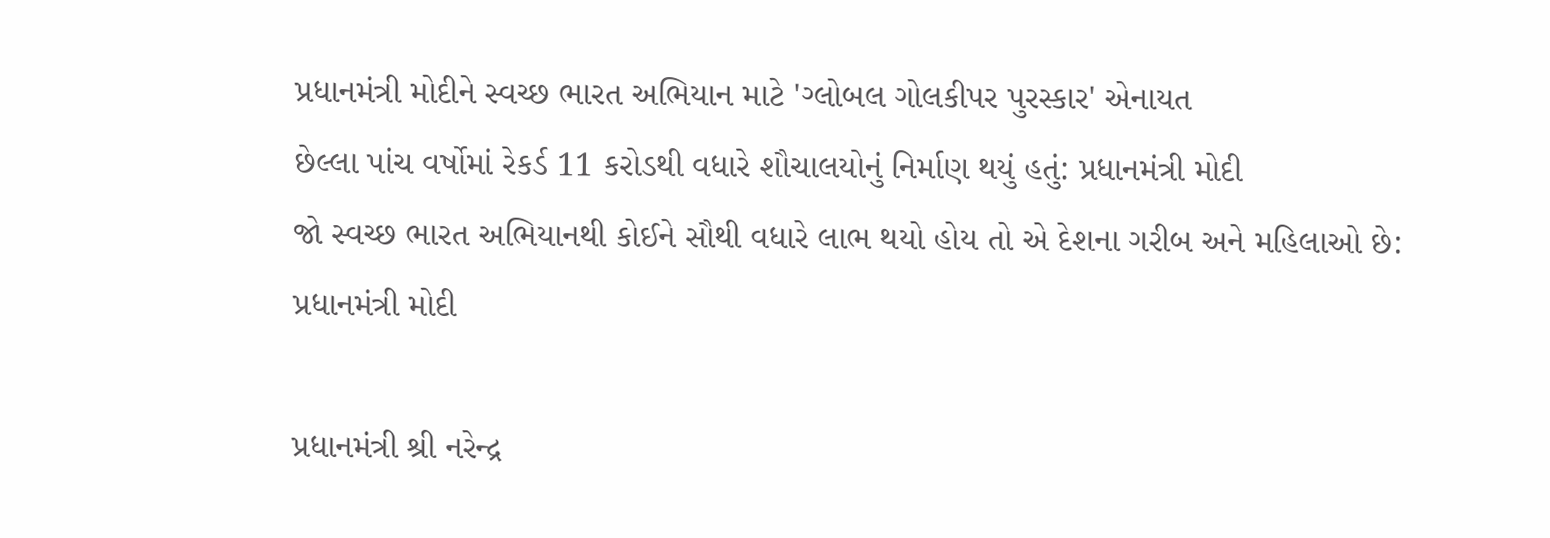પ્રધાનમંત્રી મોદીને સ્વચ્છ ભારત અભિયાન માટે 'ગ્લોબલ ગોલકીપર પુરસ્કાર' એનાયત
છેલ્લા પાંચ વર્ષોમાં રેકર્ડ 11 કરોડથી વધારે શૌચાલયોનું નિર્માણ થયું હતું: પ્રધાનમંત્રી મોદી
જો સ્વચ્છ ભારત અભિયાનથી કોઈને સૌથી વધારે લાભ થયો હોય તો એ દેશના ગરીબ અને મહિલાઓ છે: પ્રધાનમંત્રી મોદી

પ્રધાનમંત્રી શ્રી નરેન્દ્ર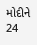મોદીને 24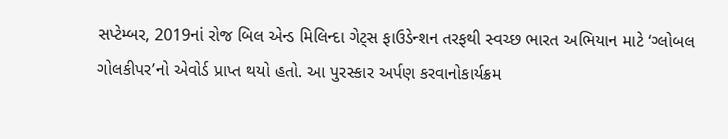સપ્ટેમ્બર, 2019નાં રોજ બિલ એન્ડ મિલિન્દા ગેટ્સ ફાઉડેન્શન તરફથી સ્વચ્છ ભારત અભિયાન માટે ‘ગ્લોબલ ગોલકીપર’નો એવોર્ડ પ્રાપ્ત થયો હતો. આ પુરસ્કાર અર્પણ કરવાનોકાર્યક્રમ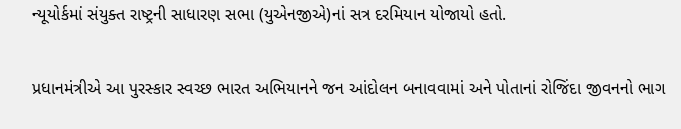ન્યૂયોર્કમાં સંયુક્ત રાષ્ટ્રની સાધારણ સભા (યુએનજીએ)નાં સત્ર દરમિયાન યોજાયો હતો.

પ્રધાનમંત્રીએ આ પુરસ્કાર સ્વચ્છ ભારત અભિયાનને જન આંદોલન બનાવવામાં અને પોતાનાં રોજિંદા જીવનનો ભાગ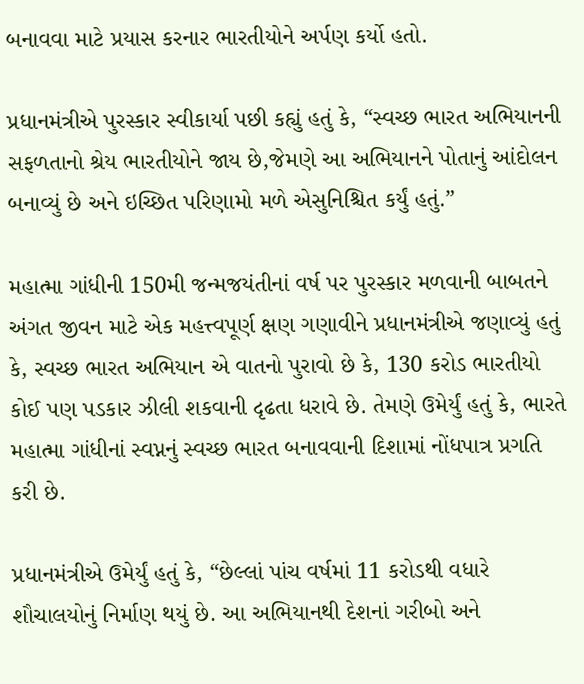બનાવવા માટે પ્રયાસ કરનાર ભારતીયોને અર્પણ કર્યો હતો.

પ્રધાનમંત્રીએ પુરસ્કાર સ્વીકાર્યા પછી કહ્યું હતું કે, “સ્વચ્છ ભારત અભિયાનની સફળતાનો શ્રેય ભારતીયોને જાય છે,જેમણે આ અભિયાનને પોતાનું આંદોલન બનાવ્યું છે અને ઇચ્છિત પરિણામો મળે એસુનિશ્ચિત કર્યું હતું.”

મહાત્મા ગાંધીની 150મી જન્મજયંતીનાં વર્ષ પર પુરસ્કાર મળવાની બાબતને અંગત જીવન માટે એક મહત્ત્વપૂર્ણ ક્ષણ ગણાવીને પ્રધાનમંત્રીએ જણાવ્યું હતું કે, સ્વચ્છ ભારત અભિયાન એ વાતનો પુરાવો છે કે, 130 કરોડ ભારતીયો કોઈ પણ પડકાર ઝીલી શકવાની દૃઢતા ધરાવે છે. તેમણે ઉમેર્યું હતું કે, ભારતે મહાત્મા ગાંધીનાં સ્વપ્નનું સ્વચ્છ ભારત બનાવવાની દિશામાં નોંધપાત્ર પ્રગતિ કરી છે.

પ્રધાનમંત્રીએ ઉમેર્યું હતું કે, “છેલ્લાં પાંચ વર્ષમાં 11 કરોડથી વધારે શૌચાલયોનું નિર્માણ થયું છે. આ અભિયાનથી દેશનાં ગરીબો અને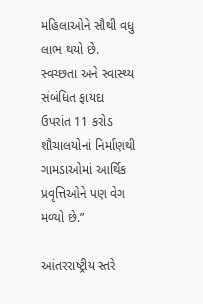મહિલાઓને સૌથી વધુ લાભ થયો છે. સ્વચ્છતા અને સ્વાસ્થ્ય સંબંધિત ફાયદા ઉપરાંત 11 કરોડ શૌચાલયોનાં નિર્માણથી ગામડાઓમાં આર્થિક પ્રવૃત્તિઓને પણ વેગ મળ્યો છે.”

આંતરરાષ્ટ્રીય સ્તરે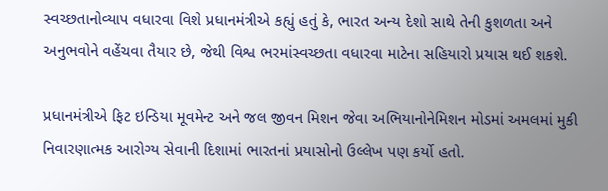સ્વચ્છતાનોવ્યાપ વધારવા વિશે પ્રધાનમંત્રીએ કહ્યું હતું કે, ભારત અન્ય દેશો સાથે તેની કુશળતા અને અનુભવોને વહેંચવા તૈયાર છે, જેથી વિશ્વ ભરમાંસ્વચ્છતા વધારવા માટેના સહિયારો પ્રયાસ થઈ શકશે.

પ્રધાનમંત્રીએ ફિટ ઇન્ડિયા મૂવમેન્ટ અને જલ જીવન મિશન જેવા અભિયાનોનેમિશન મોડમાં અમલમાં મુકી નિવારણાત્મક આરોગ્ય સેવાની દિશામાં ભારતનાં પ્રયાસોનો ઉલ્લેખ પણ કર્યો હતો.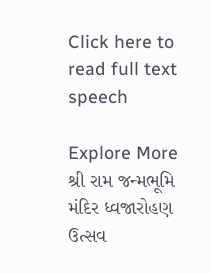Click here to read full text speech

Explore More
શ્રી રામ જન્મભૂમિ મંદિર ધ્વજારોહણ ઉત્સવ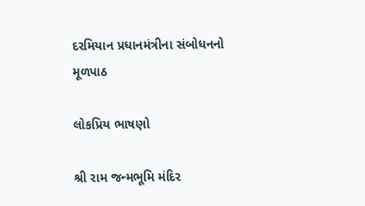દરમિયાન પ્રધાનમંત્રીના સંબોધનનો મૂળપાઠ

લોકપ્રિય ભાષણો

શ્રી રામ જન્મભૂમિ મંદિર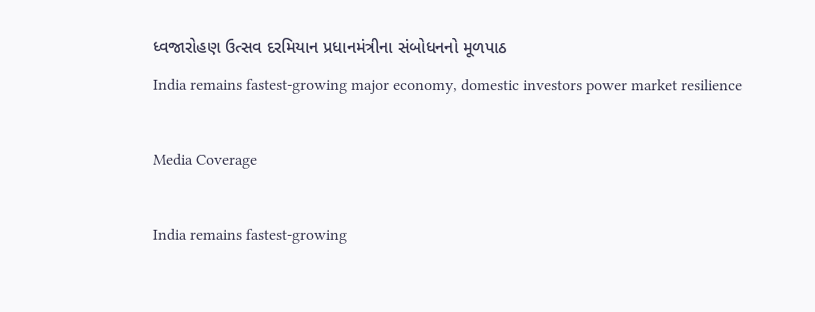ધ્વજારોહણ ઉત્સવ દરમિયાન પ્રધાનમંત્રીના સંબોધનનો મૂળપાઠ
India remains fastest-growing major economy, domestic investors power market resilience

Media Coverage

India remains fastest-growing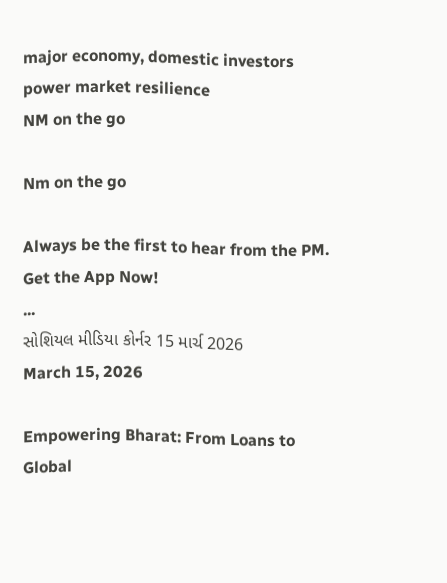major economy, domestic investors power market resilience
NM on the go

Nm on the go

Always be the first to hear from the PM. Get the App Now!
...
સોશિયલ મીડિયા કોર્નર 15 માર્ચ 2026
March 15, 2026

Empowering Bharat: From Loans to Global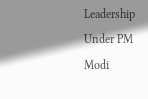Leadership Under PM Modi